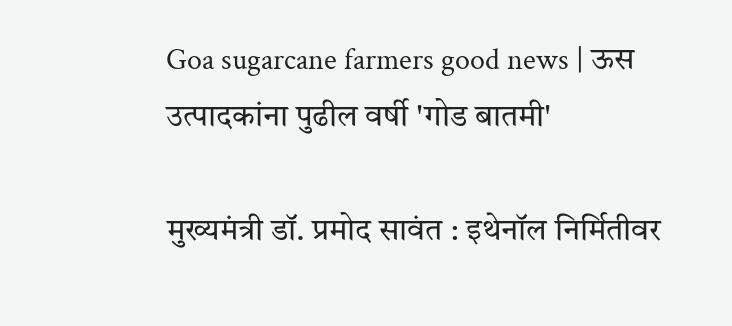Goa sugarcane farmers good news | ऊस उत्पादकांना पुढील वर्षी 'गोड बातमी'

मुख्यमंत्री डॉ. प्रमोद सावंत : इथेनॉल निर्मितीवर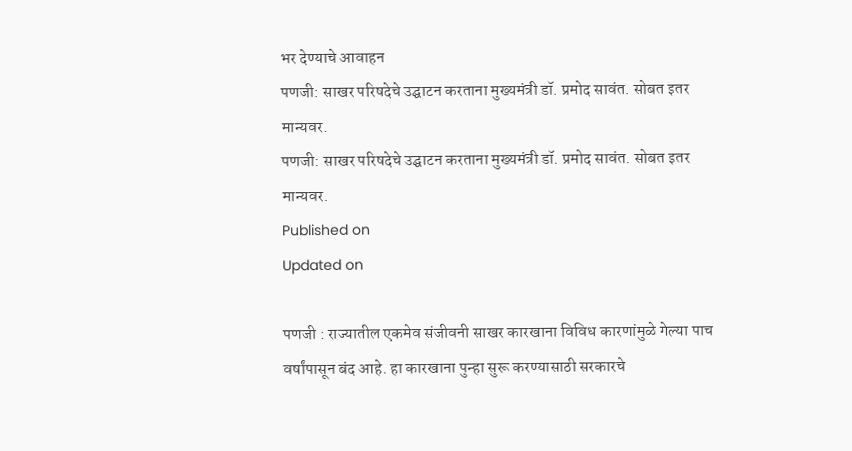भर देण्याचे आवाहन
पणजी: साखर परिषदेचे उ‌द्घाटन करताना मुख्यमंत्री डॉ. प्रमोद सावंत. सोबत इतर मान्यवर.
पणजी: साखर परिषदेचे उ‌द्घाटन करताना मुख्यमंत्री डॉ. प्रमोद सावंत. सोबत इतर मान्यवर.
Published on
Updated on

पणजी : राज्यातील एकमेव संजीवनी साखर कारखाना विविध कारणांमुळे गेल्या पाच वर्षांपासून बंद आहे. हा कारखाना पुन्हा सुरू करण्यासाठी सरकारचे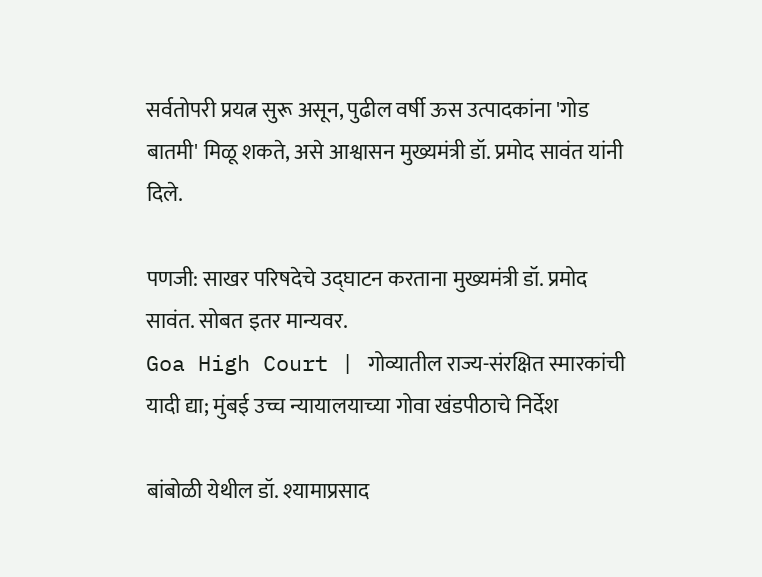सर्वतोपरी प्रयत्न सुरू असून, पुढील वर्षी ऊस उत्पादकांना 'गोड बातमी' मिळू शकते, असे आश्वासन मुख्यमंत्री डॉ. प्रमोद सावंत यांनी दिले.

पणजी: साखर परिषदेचे उ‌द्घाटन करताना मुख्यमंत्री डॉ. प्रमोद सावंत. सोबत इतर मान्यवर.
Goa High Court | गोव्यातील राज्य-संरक्षित स्मारकांची यादी द्या; मुंबई उच्च न्यायालयाच्या गोवा खंडपीठाचे निर्देश

बांबोळी येथील डॉ. श्यामाप्रसाद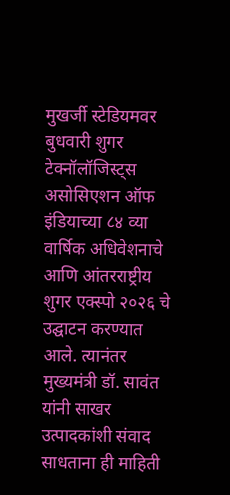मुखर्जी स्टेडियमवर बुधवारी शुगर टेक्नॉलॉजिस्ट्स असोसिएशन ऑफ इंडियाच्या ८४ व्या वार्षिक अधिवेशनाचे आणि आंतरराष्ट्रीय शुगर एक्स्पो २०२६ चे उद्घाटन करण्यात आले. त्यानंतर मुख्यमंत्री डॉ. सावंत यांनी साखर उत्पादकांशी संवाद साधताना ही माहिती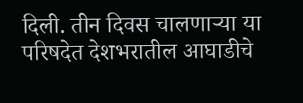दिली. तीन दिवस चालणाऱ्या या परिषदेत देशभरातील आघाडीचे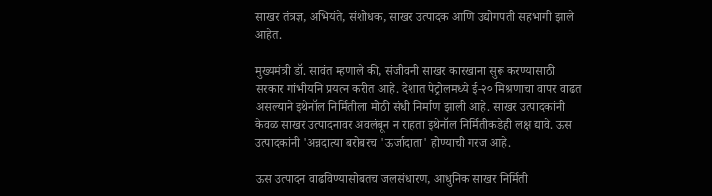साखर तंत्रज्ञ, अभियंते, संशोधक, साखर उत्पादक आणि उद्योगपती सहभागी झाले आहेत.

मुख्यमंत्री डॉ. सावंत म्हणाले की, संजीवनी साखर कारखाना सुरू करण्यासाठी सरकार गांभीयनि प्रयत्न करीत आहे. देशात पेट्रोलमध्ये ई-२० मिश्रणाचा वापर वाढत असल्याने इथेनॉल निर्मितीला मोठी संधी निर्माण झाली आहे. साखर उत्पादकांनी केवळ साखर उत्पादनावर अवलंबून न राहता इथेनॉल निर्मितीकडेही लक्ष द्यावे. ऊस उत्पादकांनी 'अन्नदात्या बरोबरच 'ऊर्जादाता' होण्याची गरज आहे.

ऊस उत्पादन वाढविण्यासोबतच जलसंधारण, आधुनिक साखर निर्मिती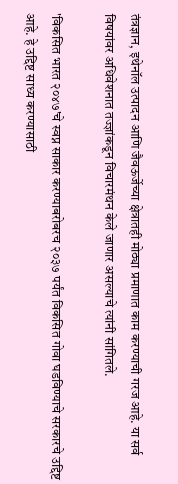तंत्रज्ञान, इथेनॉल उत्पादन आणि जैवऊर्जेच्या क्षेत्रातही मोठ्या प्रमाणात काम करण्याची गरज आहे. या सर्व विषयांवर अधिवेशनात तज्ज्ञांकडून विचारमंथन केले जाणार असल्याचे त्यांनी सांगितले.

'विकसित भारत २०४७'चे स्वप्न साकार करण्याबरोबरच २०३७ पर्यंत विकसित गोवा घडविण्याचे सरकारचे उद्दिष्ट आहे. हे उद्दिष्ट साध्य करण्यासाठी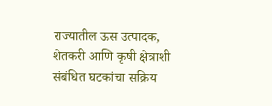राज्यातील ऊस उत्पादक, शेतकरी आणि कृषी क्षेत्राशी संबंधित घटकांचा सक्रिय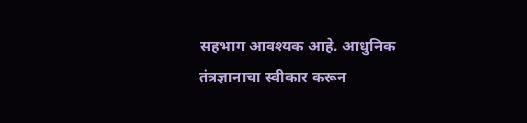सहभाग आवश्यक आहे. आधुनिक तंत्रज्ञानाचा स्वीकार करून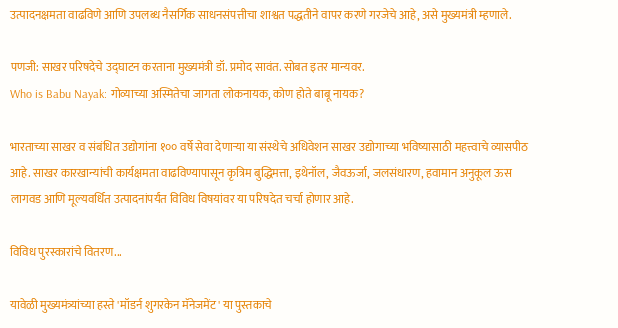उत्पादनक्षमता वाढविणे आणि उपलब्ध नैसर्गिक साधनसंपत्तीचा शाश्वत पद्धतीने वापर करणे गरजेचे आहे, असे मुख्यमंत्री म्हणाले.

पणजी: साखर परिषदेचे उ‌द्घाटन करताना मुख्यमंत्री डॉ. प्रमोद सावंत. सोबत इतर मान्यवर.
Who is Babu Nayak: गोव्याच्या अस्मितेचा जागता लोकनायक, कोण होते बाबू नायक?

भारताच्या साखर व संबंधित उद्योगांना १०० वर्षे सेवा देणाऱ्या या संस्थेचे अधिवेशन साखर उद्योगाच्या भविष्यासाठी महत्त्वाचे व्यासपीठ आहे. साखर कारखान्यांची कार्यक्षमता वाढविण्यापासून कृत्रिम बुद्धिमत्ता, इथेनॉल, जैवऊर्जा, जलसंधारण, हवामान अनुकूल ऊस लागवड आणि मूल्यवर्धित उत्पादनांपर्यंत विविध विषयांवर या परिषदेत चर्चा होणार आहे.

विविध पुरस्कारांचे वितरण...

यावेळी मुख्यमंत्र्यांच्या हस्ते 'मॉडर्न शुगरकेन मॅनेजमेंट' या पुस्तकाचे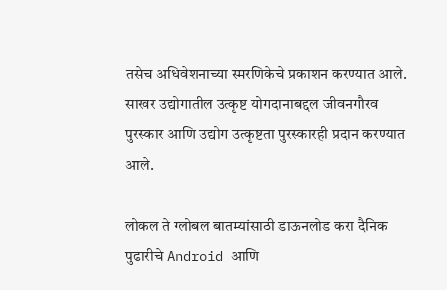तसेच अधिवेशनाच्या स्मरणिकेचे प्रकाशन करण्यात आले. साखर उद्योगातील उत्कृष्ट योगदानाबद्दल जीवनगौरव पुरस्कार आणि उद्योग उत्कृष्टता पुरस्कारही प्रदान करण्यात आले.

लोकल ते ग्लोबल बातम्यांसाठी डाऊनलोड करा दैनिक पुढारीचे Android आणि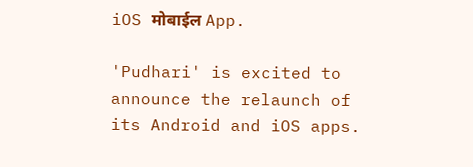iOS मोबाईल App.

'Pudhari' is excited to announce the relaunch of its Android and iOS apps.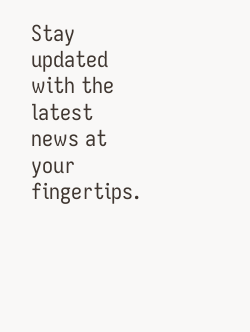Stay updated with the latest news at your fingertips.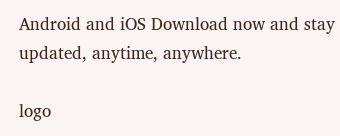Android and iOS Download now and stay updated, anytime, anywhere.

logo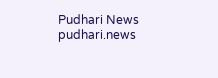Pudhari News
pudhari.news